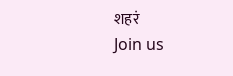शहरं
Join us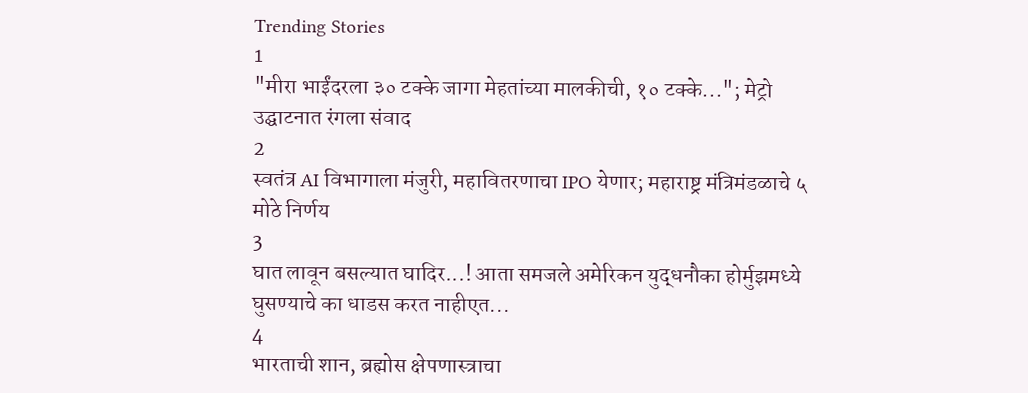Trending Stories
1
"मीरा भाईंदरला ३० टक्के जागा मेहतांच्या मालकीची, १० टक्के..."; मेट्रो उद्घाटनात रंगला संवाद
2
स्वतंत्र AI विभागाला मंजुरी, महावितरणाचा IPO येणार; महाराष्ट्र मंत्रिमंडळाचे ५ मोठे निर्णय
3
घात लावून बसल्यात घादिर...! आता समजले अमेरिकन युद्धनौका होर्मुझमध्ये घुसण्याचे का धाडस करत नाहीएत...
4
भारताची शान, ब्रह्मोस क्षेपणास्त्राचा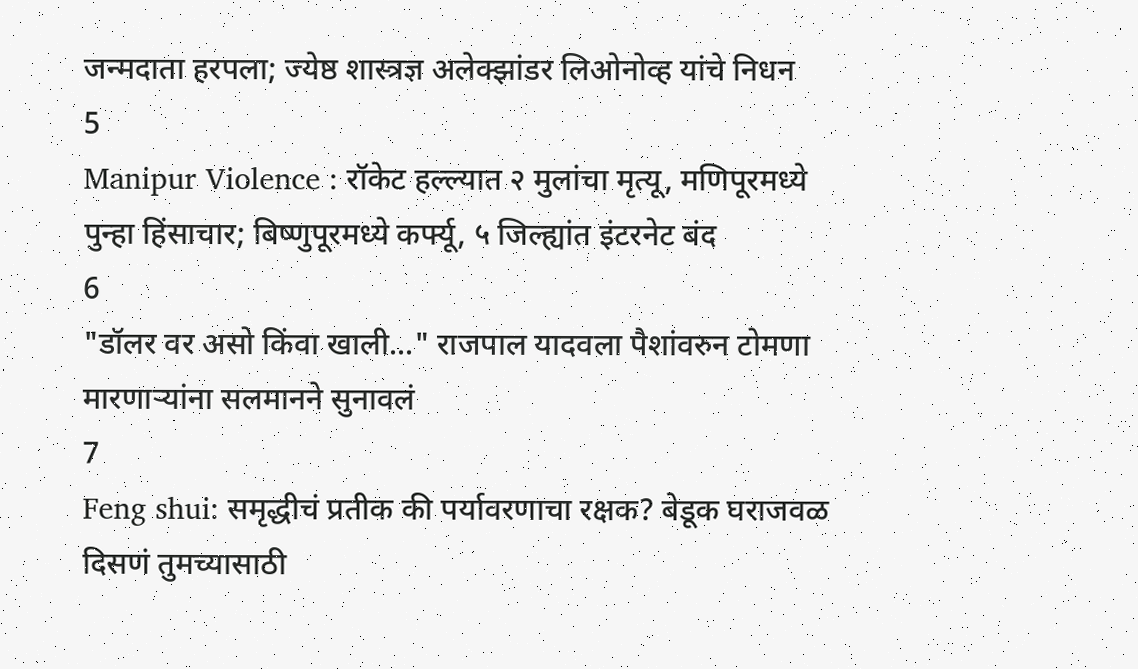जन्मदाता हरपला; ज्येष्ठ शास्त्रज्ञ अलेक्झांडर लिओनोव्ह यांचे निधन
5
Manipur Violence : रॉकेट हल्ल्यात २ मुलांचा मृत्यू, मणिपूरमध्ये पुन्हा हिंसाचार; बिष्णुपूरमध्ये कर्फ्यू, ५ जिल्ह्यांत इंटरनेट बंद
6
"डॉलर वर असो किंवा खाली..." राजपाल यादवला पैशांवरुन टोमणा मारणाऱ्यांना सलमानने सुनावलं
7
Feng shui: समृद्धीचं प्रतीक की पर्यावरणाचा रक्षक? बेडूक घराजवळ दिसणं तुमच्यासाठी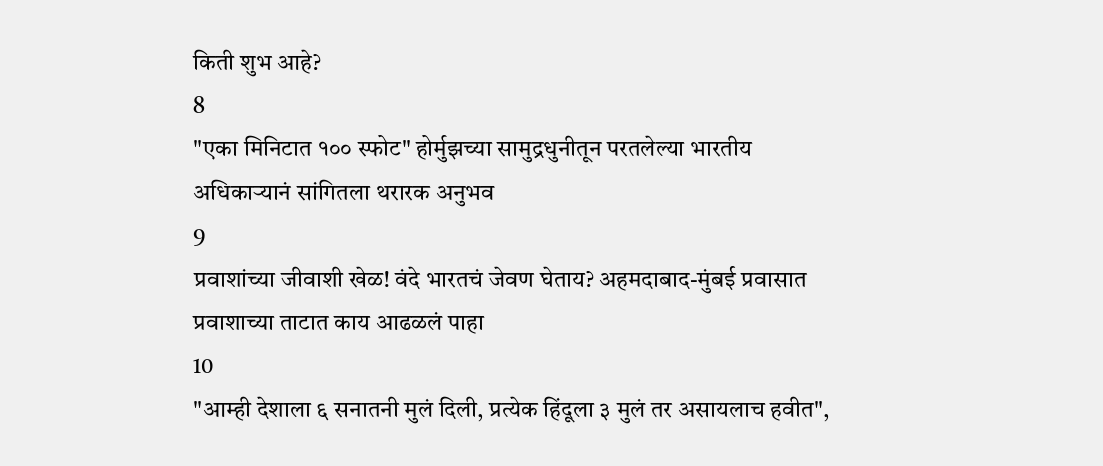किती शुभ आहे?
8
"एका मिनिटात १०० स्फोट" होर्मुझच्या सामुद्रधुनीतून परतलेल्या भारतीय अधिकाऱ्यानं सांगितला थरारक अनुभव
9
प्रवाशांच्या जीवाशी खेळ! वंदे भारतचं जेवण घेताय? अहमदाबाद-मुंबई प्रवासात प्रवाशाच्या ताटात काय आढळलं पाहा
10
"आम्ही देशाला ६ सनातनी मुलं दिली, प्रत्येक हिंदूला ३ मुलं तर असायलाच हवीत",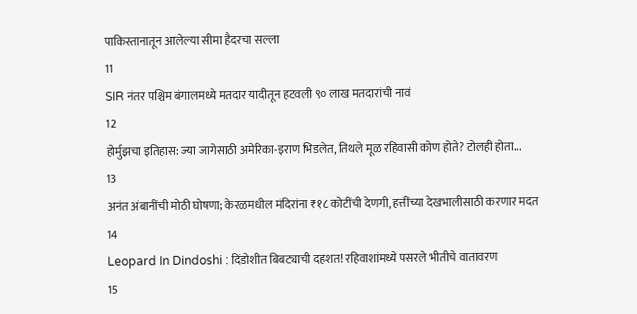पाकिस्तानातून आलेल्या सीमा हैदरचा सल्ला
11
SIR नंतर पश्चिम बंगालमध्ये मतदार यादीतून हटवली ९० लाख मतदारांची नावं
12
होर्मुझचा इतिहास: ज्या जागेसाठी अमेरिका-इराण भिडलेत, तिथले मूळ रहिवासी कोण होते? टोलही होता...
13
अनंत अंबानींची मोठी घोषणा; केरळमधील मंदिरांना ₹१८ कोटींची देणगी, हत्तींच्या देखभालीसाठी करणार मदत
14
Leopard In Dindoshi : दिंडोशीत बिबट्याची दहशत! रहिवाशांमध्ये पसरले भीतीचे वातावरण
15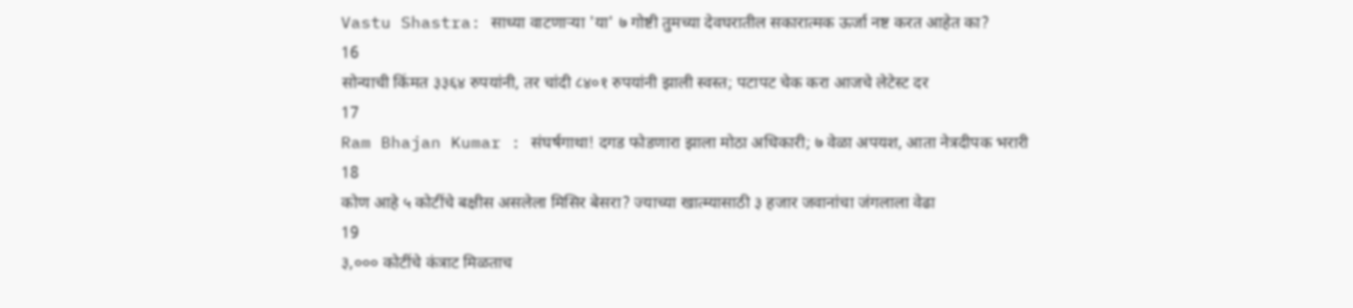Vastu Shastra: साध्या वाटणाऱ्या 'या' ७ गोष्टी तुमच्या देवघरातील सकारात्मक ऊर्जा नष्ट करत आहेत का?
16
सोन्याची किंमत ३३६४ रुपयांनी, तर चांदी ८४०१ रुपयांनी झाली स्वस्त; पटापट चेक करा आजचे लेटेस्ट दर
17
Ram Bhajan Kumar : संघर्षगाथा! दगड फोडणारा झाला मोठा अधिकारी; ७ वेळा अपयश, आता नेत्रदीपक भरारी
18
कोण आहे ५ कोटींचे बक्षीस असलेला मिसिर बेसरा? ज्याच्या खात्म्यासाठी ३ हजार जवानांचा जंगलाला वेढा
19
३,००० कोटींचे कंत्राट मिळताच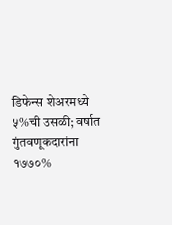डिफेन्स शेअरमध्ये ५%ची उसळी; वर्षात गुंतवणूकदारांना १७७०%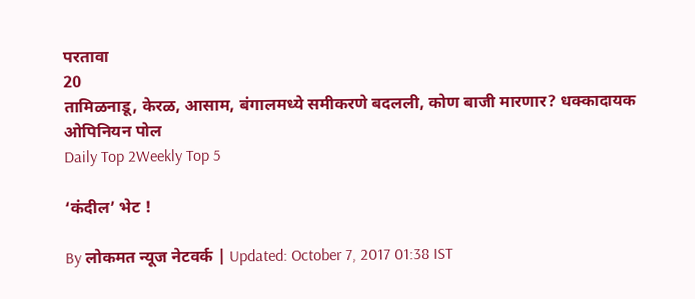परतावा
20
तामिळनाडू, केरळ, आसाम, बंगालमध्ये समीकरणे बदलली, कोण बाजी मारणार? धक्कादायक ओपिनियन पोल
Daily Top 2Weekly Top 5

‘कंदील’ भेट !

By लोकमत न्यूज नेटवर्क | Updated: October 7, 2017 01:38 IST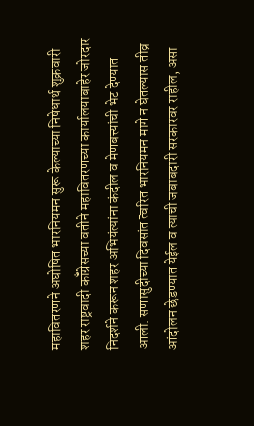महावितरणने अघोषित भारनियमन सुरू केल्याच्या निषेधार्थ शुक्रवारी शहर राष्ट्रवादी कॉँग्रेसच्या वतीने महावितरणच्या कार्यालयाबाहेर जोरदार निदर्शने करून शहर अभियंत्यांना कंदील व मेणबत्त्यांची भेट देण्यात आली. सणासुदीच्या दिवसांत त्वरित भारनियमन मागे न घेतल्यास तीव्र आंदोलन छेडण्यात येईल व त्याची जबाबदारी सरकारवर राहील, असा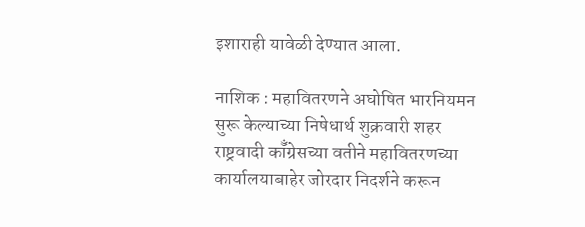इशाराही यावेळी देण्यात आला.

नाशिक : महावितरणने अघोषित भारनियमन सुरू केल्याच्या निषेधार्थ शुक्रवारी शहर राष्ट्रवादी कॉँग्रेसच्या वतीने महावितरणच्या कार्यालयाबाहेर जोरदार निदर्शने करून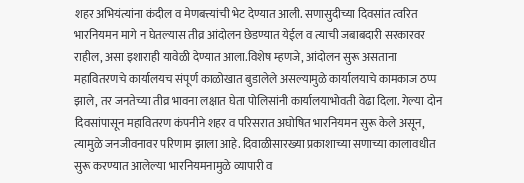शहर अभियंत्यांना कंदील व मेणबत्त्यांची भेट देण्यात आली. सणासुदीच्या दिवसांत त्वरित भारनियमन मागे न घेतल्यास तीव्र आंदोलन छेडण्यात येईल व त्याची जबाबदारी सरकारवर राहील, असा इशाराही यावेळी देण्यात आला.विशेष म्हणजे, आंदोलन सुरू असताना महावितरणचे कार्यालयच संपूर्ण काळोखात बुडालेले असल्यामुळे कार्यालयाचे कामकाज ठप्प झाले, तर जनतेच्या तीव्र भावना लक्षात घेता पोलिसांनी कार्यालयाभोवती वेढा दिला. गेल्या दोन दिवसांपासून महावितरण कंपनीने शहर व परिसरात अघोषित भारनियमन सुरू केले असून, त्यामुळे जनजीवनावर परिणाम झाला आहे. दिवाळीसारख्या प्रकाशाच्या सणाच्या कालावधीत सुरू करण्यात आलेल्या भारनियमनामुळे व्यापारी व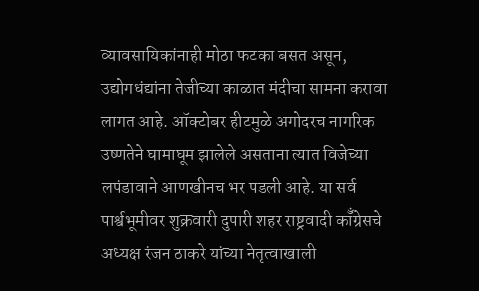व्यावसायिकांनाही मोठा फटका बसत असून, उद्योगधंद्यांना तेजीच्या काळात मंदीचा सामना करावा लागत आहे. ऑक्टोबर हीटमुळे अगोदरच नागरिक उष्णतेने घामाघूम झालेले असताना त्यात विजेच्या लपंडावाने आणखीनच भर पडली आहे. या सर्व पार्श्वभूमीवर शुक्रवारी दुपारी शहर राष्ट्रवादी कॉँग्रेसचे अध्यक्ष रंजन ठाकरे यांच्या नेतृत्वाखाली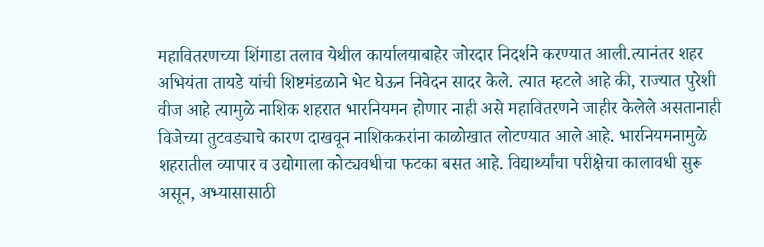महावितरणच्या शिंगाडा तलाव येथील कार्यालयाबाहेर जोरदार निदर्शने करण्यात आली.त्यानंतर शहर अभियंता तायडे यांची शिष्टमंडळाने भेट घेऊन निवेदन सादर केले. त्यात म्हटले आहे की, राज्यात पुरेशी वीज आहे त्यामुळे नाशिक शहरात भारनियमन होणार नाही असे महावितरणने जाहीर केलेले असतानाही विजेच्या तुटवड्याचे कारण दाखवून नाशिककरांना काळोखात लोटण्यात आले आहे. भारनियमनामुळे शहरातील व्यापार व उद्योगाला कोट्यवधीचा फटका बसत आहे. विद्यार्थ्यांचा परीक्षेचा कालावधी सुरू असून, अभ्यासासाठी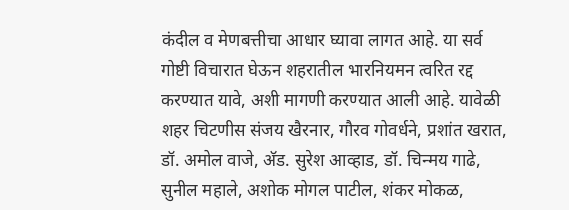कंदील व मेणबत्तीचा आधार घ्यावा लागत आहे. या सर्व गोष्टी विचारात घेऊन शहरातील भारनियमन त्वरित रद्द करण्यात यावे, अशी मागणी करण्यात आली आहे. यावेळी शहर चिटणीस संजय खैरनार, गौरव गोवर्धने, प्रशांत खरात, डॉ. अमोल वाजे, अ‍ॅड. सुरेश आव्हाड, डॉ. चिन्मय गाढे, सुनील महाले, अशोक मोगल पाटील, शंकर मोकळ,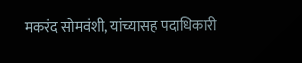मकरंद सोमवंशी, यांच्यासह पदाधिकारी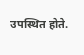उपस्थित होते.